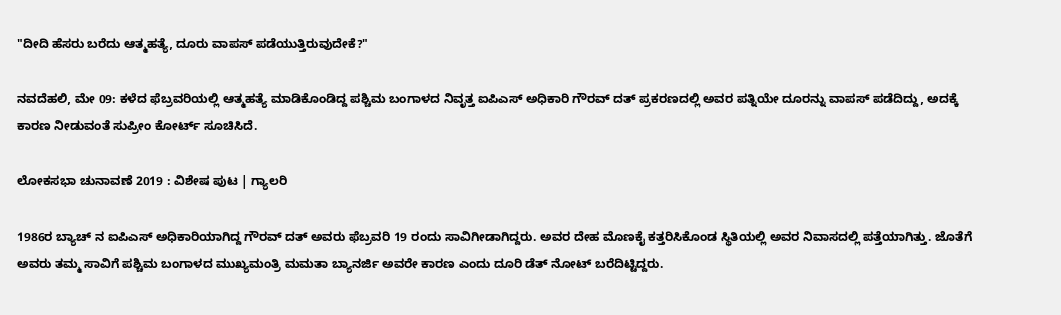"ದೀದಿ ಹೆಸರು ಬರೆದು ಆತ್ಮಹತ್ಯೆ, ದೂರು ವಾಪಸ್ ಪಡೆಯುತ್ತಿರುವುದೇಕೆ?"

ನವದೆಹಲಿ, ಮೇ 09: ಕಳೆದ ಫೆಬ್ರವರಿಯಲ್ಲಿ ಆತ್ಮಹತ್ಯೆ ಮಾಡಿಕೊಂಡಿದ್ದ ಪಶ್ಚಿಮ ಬಂಗಾಳದ ನಿವೃತ್ತ ಐಪಿಎಸ್ ಅಧಿಕಾರಿ ಗೌರವ್ ದತ್ ಪ್ರಕರಣದಲ್ಲಿ ಅವರ ಪತ್ನಿಯೇ ದೂರನ್ನು ವಾಪಸ್ ಪಡೆದಿದ್ದು, ಅದಕ್ಕೆ ಕಾರಣ ನೀಡುವಂತೆ ಸುಪ್ರೀಂ ಕೋರ್ಟ್ ಸೂಚಿಸಿದೆ.

ಲೋಕಸಭಾ ಚುನಾವಣೆ 2019 : ವಿಶೇಷ ಪುಟ | ಗ್ಯಾಲರಿ

1986ರ ಬ್ಯಾಚ್ ನ ಐಪಿಎಸ್ ಅಧಿಕಾರಿಯಾಗಿದ್ದ ಗೌರವ್ ದತ್ ಅವರು ಫೆಬ್ರವರಿ 19 ರಂದು ಸಾವಿಗೀಡಾಗಿದ್ದರು. ಅವರ ದೇಹ ಮೊಣಕೈ ಕತ್ತರಿಸಿಕೊಂಡ ಸ್ಥಿತಿಯಲ್ಲಿ ಅವರ ನಿವಾಸದಲ್ಲಿ ಪತ್ತೆಯಾಗಿತ್ತು. ಜೊತೆಗೆ ಅವರು ತಮ್ಮ ಸಾವಿಗೆ ಪಶ್ಚಿಮ ಬಂಗಾಳದ ಮುಖ್ಯಮಂತ್ರಿ ಮಮತಾ ಬ್ಯಾನರ್ಜಿ ಅವರೇ ಕಾರಣ ಎಂದು ದೂರಿ ಡೆತ್ ನೋಟ್ ಬರೆದಿಟ್ಟಿದ್ದರು.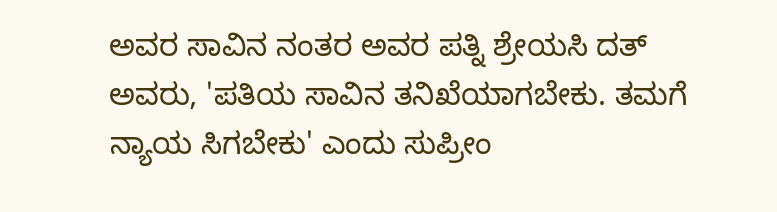ಅವರ ಸಾವಿನ ನಂತರ ಅವರ ಪತ್ನಿ ಶ್ರೇಯಸಿ ದತ್ ಅವರು, 'ಪತಿಯ ಸಾವಿನ ತನಿಖೆಯಾಗಬೇಕು. ತಮಗೆ ನ್ಯಾಯ ಸಿಗಬೇಕು' ಎಂದು ಸುಪ್ರೀಂ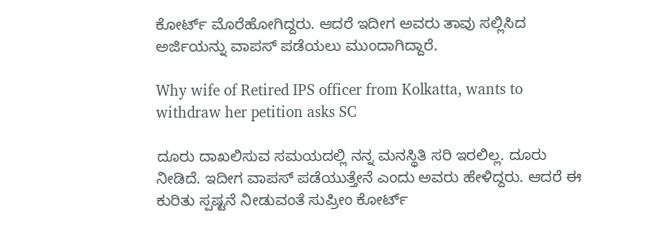ಕೋರ್ಟ್ ಮೊರೆಹೋಗಿದ್ದರು. ಆದರೆ ಇದೀಗ ಅವರು ತಾವು ಸಲ್ಲಿಸಿದ ಅರ್ಜಿಯನ್ನು ವಾಪಸ್ ಪಡೆಯಲು ಮುಂದಾಗಿದ್ದಾರೆ.

Why wife of Retired IPS officer from Kolkatta, wants to withdraw her petition asks SC

ದೂರು ದಾಖಲಿಸುವ ಸಮಯದಲ್ಲಿ ನನ್ನ ಮನಸ್ಥಿತಿ ಸರಿ ಇರಲಿಲ್ಲ. ದೂರು ನೀಡಿದೆ. ಇದೀಗ ವಾಪಸ್ ಪಡೆಯುತ್ತೇನೆ ಎಂದು ಅವರು ಹೇಳಿದ್ದರು. ಆದರೆ ಈ ಕುರಿತು ಸ್ಪಷ್ಟನೆ ನೀಡುವಂತೆ ಸುಪ್ರೀಂ ಕೋರ್ಟ್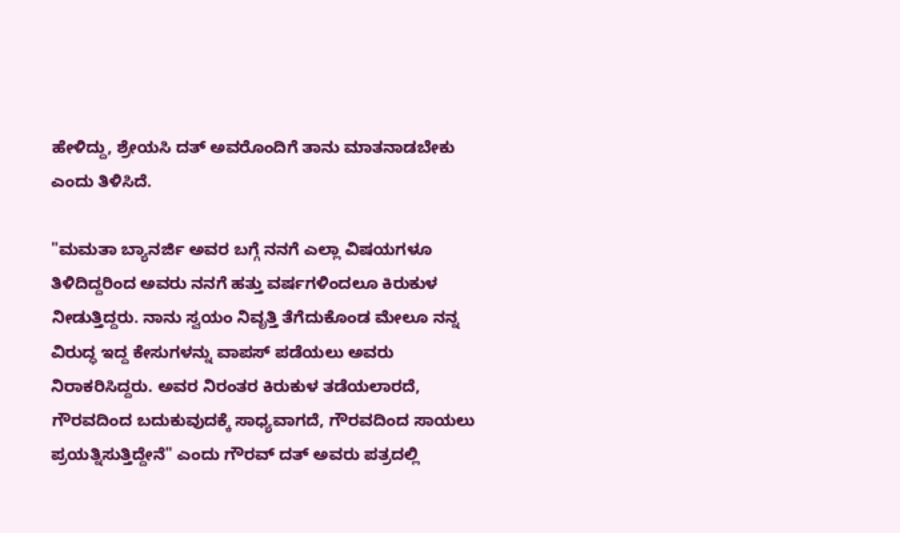ಹೇಳಿದ್ದು, ಶ್ರೇಯಸಿ ದತ್ ಅವರೊಂದಿಗೆ ತಾನು ಮಾತನಾಡಬೇಕು ಎಂದು ತಿಳಿಸಿದೆ.

"ಮಮತಾ ಬ್ಯಾನರ್ಜಿ ಅವರ ಬಗ್ಗೆ ನನಗೆ ಎಲ್ಲಾ ವಿಷಯಗಳೂ ತಿಳಿದಿದ್ದರಿಂದ ಅವರು ನನಗೆ ಹತ್ತು ವರ್ಷಗಳಿಂದಲೂ ಕಿರುಕುಳ ನೀಡುತ್ತಿದ್ದರು. ನಾನು ಸ್ವಯಂ ನಿವೃತ್ತಿ ತೆಗೆದುಕೊಂಡ ಮೇಲೂ ನನ್ನ ವಿರುದ್ಧ ಇದ್ದ ಕೇಸುಗಳನ್ನು ವಾಪಸ್ ಪಡೆಯಲು ಅವರು ನಿರಾಕರಿಸಿದ್ದರು. ಅವರ ನಿರಂತರ ಕಿರುಕುಳ ತಡೆಯಲಾರದೆ, ಗೌರವದಿಂದ ಬದುಕುವುದಕ್ಕೆ ಸಾಧ್ಯವಾಗದೆ, ಗೌರವದಿಂದ ಸಾಯಲು ಪ್ರಯತ್ನಿಸುತ್ತಿದ್ದೇನೆ" ಎಂದು ಗೌರವ್ ದತ್ ಅವರು ಪತ್ರದಲ್ಲಿ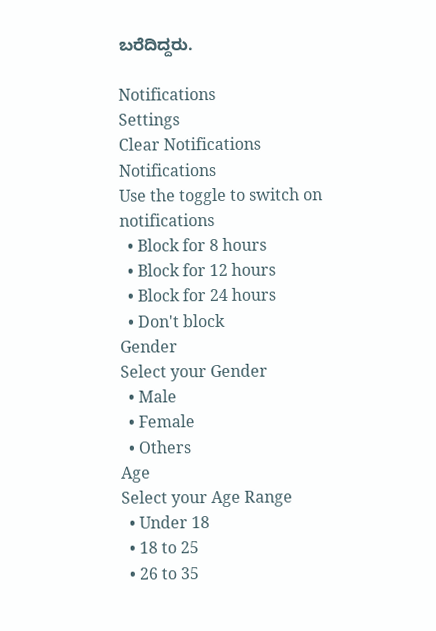ಬರೆದಿದ್ದರು.

Notifications
Settings
Clear Notifications
Notifications
Use the toggle to switch on notifications
  • Block for 8 hours
  • Block for 12 hours
  • Block for 24 hours
  • Don't block
Gender
Select your Gender
  • Male
  • Female
  • Others
Age
Select your Age Range
  • Under 18
  • 18 to 25
  • 26 to 35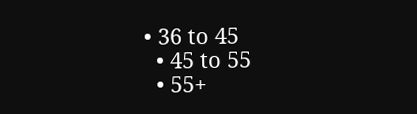• 36 to 45
  • 45 to 55
  • 55+